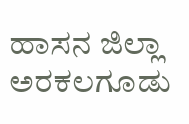ಹಾಸನ ಜಿಲ್ಲಾ ಅರಕಲಗೂಡು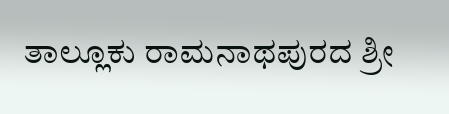ತಾಲ್ಲೂಕು ರಾಮನಾಥಪುರದ ಶ್ರೀ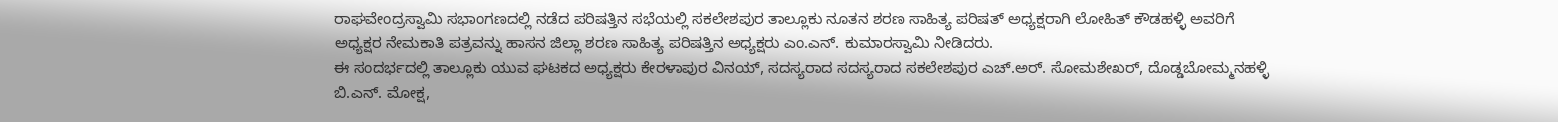ರಾಘವೇಂದ್ರಸ್ವಾಮಿ ಸಭಾಂಗಣದಲ್ಲಿ ನಡೆದ ಪರಿಷತ್ತಿನ ಸಭೆಯಲ್ಲಿ ಸಕಲೇಶಪುರ ತಾಲ್ಲೂಕು ನೂತನ ಶರಣ ಸಾಹಿತ್ಯ ಪರಿಷತ್ ಅಧ್ಯಕ್ಷರಾಗಿ ಲೋಹಿತ್ ಕೌಡಹಳ್ಳಿ ಅವರಿಗೆ ಅಧ್ಯಕ್ಷರ ನೇಮಕಾತಿ ಪತ್ರವನ್ನು ಹಾಸನ ಜಿಲ್ಲಾ ಶರಣ ಸಾಹಿತ್ಯ ಪರಿಷತ್ತಿನ ಅಧ್ಯಕ್ಷರು ಎಂ.ಎನ್. ಕುಮಾರಸ್ವಾಮಿ ನೀಡಿದರು.
ಈ ಸಂದರ್ಭದಲ್ಲಿ ತಾಲ್ಲೂಕು ಯುವ ಘಟಕದ ಅಧ್ಯಕ್ಷರು ಕೇರಳಾಪುರ ವಿನಯ್, ಸದಸ್ಯರಾದ ಸದಸ್ಯರಾದ ಸಕಲೇಶಪುರ ಎಚ್.ಅರ್. ಸೋಮಶೇಖರ್, ದೊಡ್ಡಬೋಮ್ಮನಹಳ್ಳಿ ಬಿ.ಎನ್. ಮೋಕ್ಷ,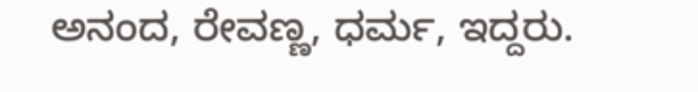ಅನಂದ, ರೇವಣ್ಣ, ಧರ್ಮ, ಇದ್ದರು.